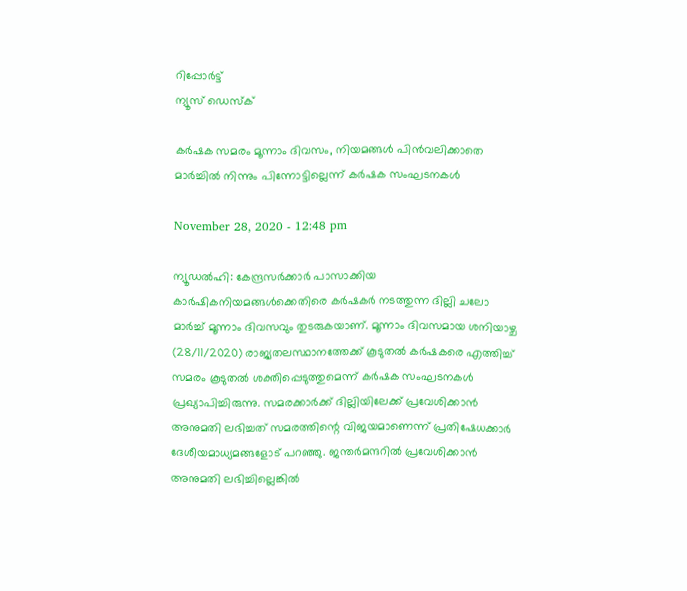റിപ്പോര്‍ട്ട്
ന്യൂസ് ഡെസ്ക്

കർഷക സമരം മൂന്നാം ദിവസം, നിയമങ്ങൾ പിൻവലിക്കാതെ മാർച്ചിൽ നിന്നും പിന്നോട്ടില്ലെന്ന് കർഷക സംഘടനകൾ

November 28, 2020 - 12:48 pm

ന്യൂഡൽഹി: കേന്ദ്രസര്‍ക്കാര്‍ പാസാക്കിയ കാര്‍ഷികനിയമങ്ങള്‍ക്കെതിരെ കര്‍ഷകര്‍ നടത്തുന്ന ദില്ലി ചലോ മാര്‍ച്ച് മൂന്നാം ദിവസവും തുടരുകയാണ്. മൂന്നാം ദിവസമായ ശനിയാഴ്ച (28/11/2020) രാജ്യതലസ്ഥാനത്തേക്ക് കൂടുതല്‍ കര്‍ഷകരെ എത്തിച്ച് സമരം കൂടുതല്‍ ശക്തിപ്പെടുത്തുമെന്ന് കര്‍ഷക സംഘടനകൾ പ്രഖ്യാപിച്ചിരുന്നു. സമരക്കാര്‍ക്ക് ദില്ലിയിലേക്ക് പ്രവേശിക്കാന്‍ അനുമതി ലഭിച്ചത് സമരത്തിന്റെ വിജയമാണെന്ന് പ്രതിഷേധക്കാര്‍ ദേശീയമാധ്യമങ്ങളോട് പറഞ്ഞു. ജന്തര്‍മന്ദറില്‍ പ്രവേശിക്കാന്‍ അനുമതി ലഭിച്ചില്ലെങ്കില്‍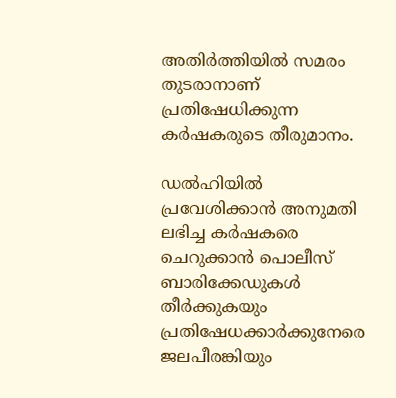അതിര്‍ത്തിയില്‍ സമരം തുടരാനാണ് പ്രതിഷേധിക്കുന്ന കര്‍ഷകരുടെ തീരുമാനം.

ഡല്‍ഹിയില്‍ പ്രവേശിക്കാന്‍ അനുമതി ലഭിച്ച കര്‍ഷകരെ ചെറുക്കാന്‍ പൊലീസ് ബാരിക്കേഡുകള്‍ തീര്‍ക്കുകയും പ്രതിഷേധക്കാര്‍ക്കുനേരെ ജലപീരങ്കിയും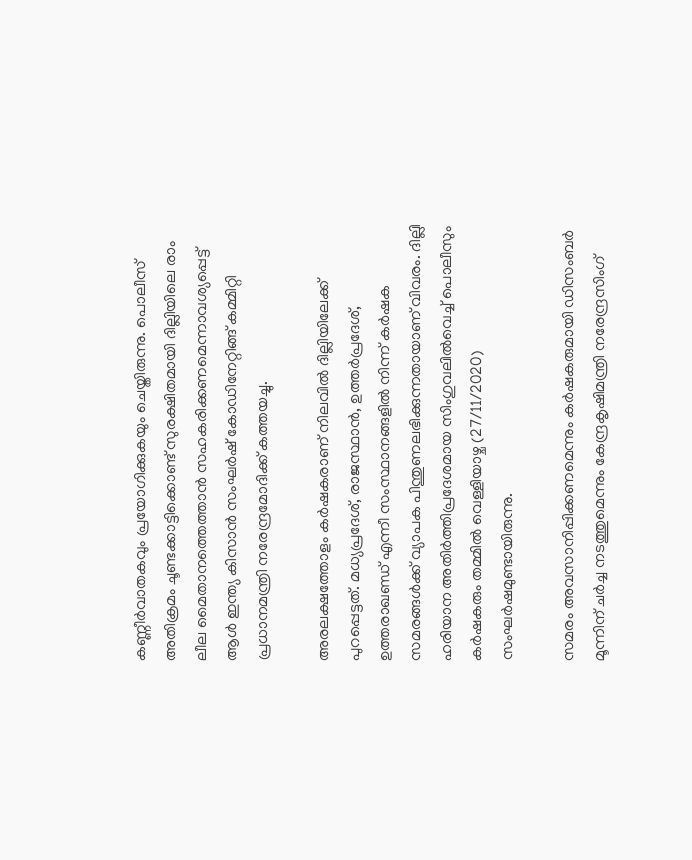കണ്ണീര്‍വാതകവും പ്രയോഗിക്കുകയും ചെയ്തിരുന്നു. പൊലീസ് അതിക്രമം ചൂണ്ടക്കാട്ടിക്കൊണ്ട് സുരക്ഷിതമായി ദില്ലിയിലെ രാം ലീല മൈതാനത്തെത്താന്‍ സഹകരിക്കണമെന്നാവശ്യപ്പെട്ട് ആള്‍ ഇന്ത്യ കിസാന്‍ സംഘര്‍ഷ് കോഡിനേറ്റിങ്ങ് കമ്മിറ്റി പ്രധാനമന്ത്രി നരേന്ദ്രമോദിക്ക് കത്തയച്ചു.

അരലക്ഷത്തോളം കര്‍ഷകരാണ് നിലവില്‍ ദില്ലിയിലേക്ക് പുറപ്പെട്ടത്. മധ്യപ്രദേശ്, രാജസ്ഥാന്‍, ഉത്തര്‍പ്രദേശ്, ഉത്തരാഖണ്ഡ് എന്നീ സംസ്ഥാനങ്ങളില്‍ നിന്ന് കര്‍ഷക സമരങ്ങള്‍ക്ക് വ്യാപക പിന്തുണലഭിക്കുന്നതായാണ് വിവരം. ദില്ലി ഹരിയാന അതിര്‍ത്തിപ്രദേശമായ സിംഗുവലില്‍വെച്ച് പൊലീസും കര്‍ഷകരും തമ്മില്‍ വെള്ളിയാഴ്ച (27/11/2020) സംഘര്‍ഷമുണ്ടായിരുന്നു.

സമരം അവസാനിപ്പിക്കണമെന്നും കര്‍ഷകരുമായി ഡിസംബര്‍ മൂന്നിന് ചര്‍ച്ച നടത്തുമെന്നും കേന്ദ്രകൃഷിമന്ത്രി നരേന്ദ്രസിംഗ്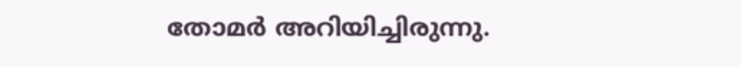തോമര്‍ അറിയിച്ചിരുന്നു.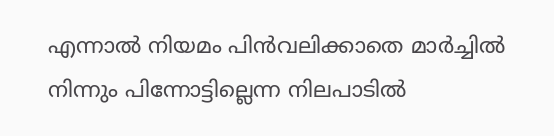എന്നാല്‍ നിയമം പിന്‍വലിക്കാതെ മാര്‍ച്ചില്‍ നിന്നും പിന്നോട്ടില്ലെന്ന നിലപാടില്‍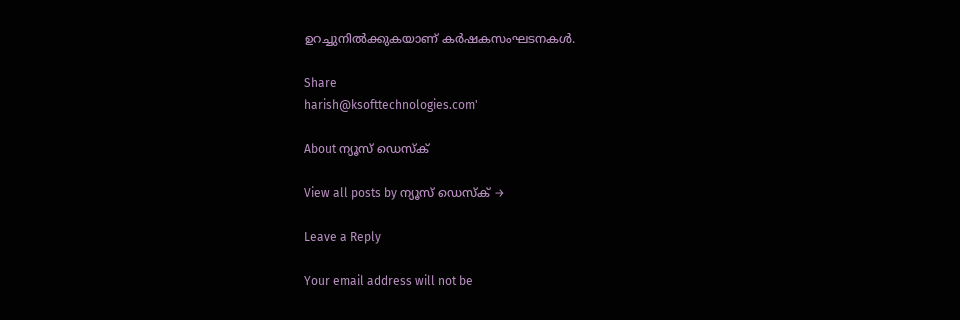ഉറച്ചുനില്‍ക്കുകയാണ് കര്‍ഷകസംഘടനകള്‍.

Share
harish@ksofttechnologies.com'

About ന്യൂസ് ഡെസ്ക്

View all posts by ന്യൂസ് ഡെസ്ക് →

Leave a Reply

Your email address will not be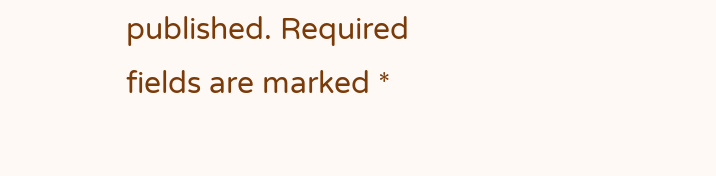published. Required fields are marked *